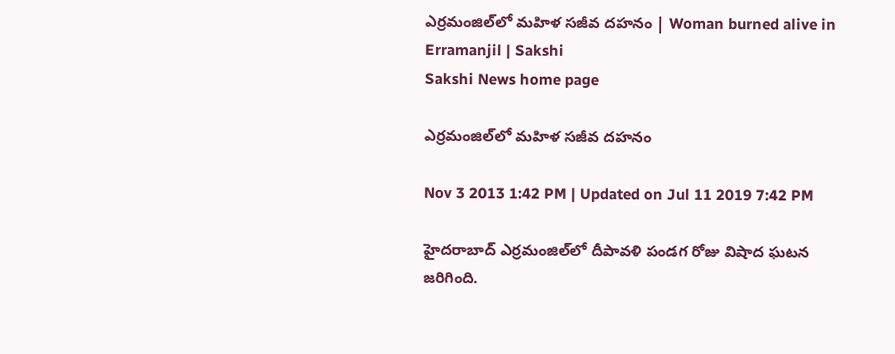ఎర్రమంజిల్‌లో మహిళ సజీవ దహనం | Woman burned alive in Erramanjil | Sakshi
Sakshi News home page

ఎర్రమంజిల్‌లో మహిళ సజీవ దహనం

Nov 3 2013 1:42 PM | Updated on Jul 11 2019 7:42 PM

హైదరాబాద్‌ ఎర్రమంజిల్‌లో దీపావళి పండగ రోజు విషాద ఘటన జరిగింది.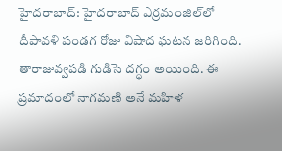హైదరాబాద్‌: హైదరాబాద్‌ ఎర్రమంజిల్‌లో దీపావళి పండగ రోజు విషాద ఘటన జరిగింది. తారాజువ్వపడి గుడిసె దగ్ధం అయింది. ఈ ప్రమాదంలో నాగమణి అనే మహిళ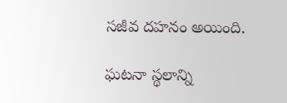సజీవ దహనం అయింది.

ఘటనా స్థలాన్ని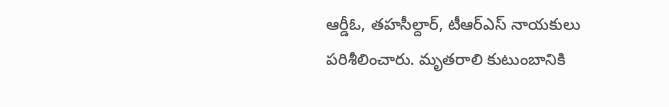ఆర్డీఓ, తహసీల్దార్‌, టీఆర్‌ఎస్‌ నాయకులు పరిశీలించారు. మృతరాలి కుటుంబానికి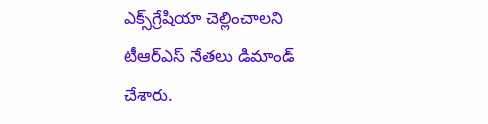ఎక్స్‌గ్రేషియా చెల్లించాలని టీఆర్‌ఎస్‌ నేతలు డిమాండ్‌ చేశారు.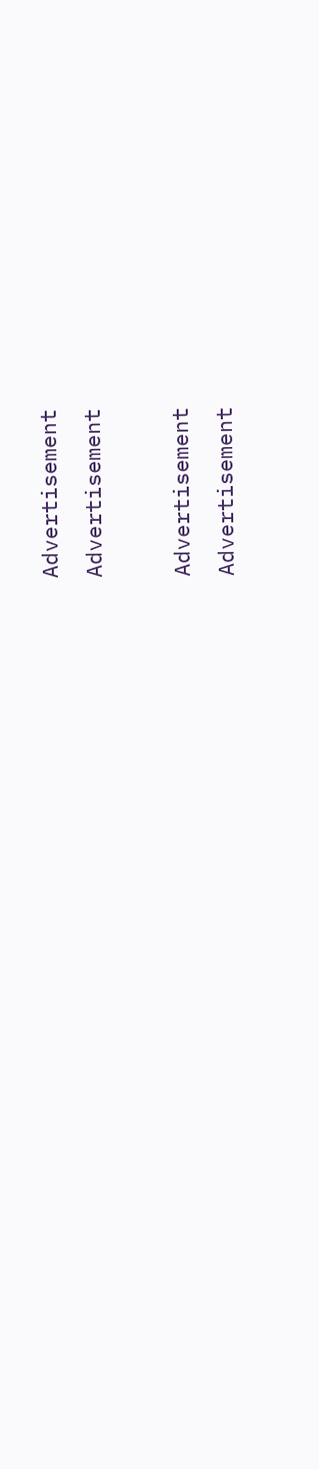Advertisement
Advertisement

Advertisement
Advertisement